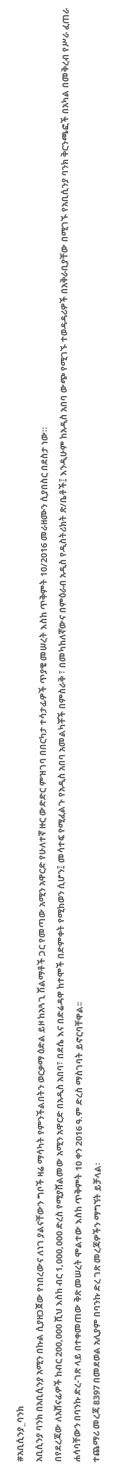#አቢሲንያ_ባንክ
አቢሲንያ ባንክ በአቢሲንያ አሚን በኩል ሲያዘጋጀው የነበረውና ለነገ ያልናቸውን ግቦች ዛሬ ማሳካት የምንችልበትን ወርቃማ ዕድል ይዞ ከአጓጊ ሽልማቶች ጋር የመጣው አሚን አዋርድ የሁለተኛ ዙር ውድድር ምዝገባ በበርካታ ተሳታፊዎች ጥያቄ መሠረት እስከ ጥቅምት 10/2016 መራዘሙን ሲያበስር በደስታ ነው።
በየደረጃው ለአሸናፊዎች ከብር 200,000 ሺህ እስከ ብር 1,000,000 ድረስ የሚያሸልመው አሚን አዋርድ በአዲስ አበባ፣ በደሴ እና በድሬዳዋ ከተሞች በድምቀት የሚከወን ሲሆን፤ መሳተፍ የሚፈልጉ የአዲስ አበባ አመልካቾች በምስራቅ ፣ በመካከለኛውና በምዕራብ አዲስ የዲስትሪክት ጽ/ቤቶች፤ እንዲሁም ከአዲስ አበባ ውጭ የሚገኙ ተወዳዳሪዎች በአቅራቢያቸው በሚገኙ የአቢሲንያ ባንክ ቅርንጫፎች በአካል በመቅረብ የሥራ ፈጠራ ሐሳባቸውን በባንኩ ድረ-ገጽ ላይ በተቀመጠው ቅጽ መሠረት ሞልተው እስከ ጥቅምት 10 ቀን 2016 ዓ.ም ድረስ ማስገባት ይኖርባቸዋል፡፡
ተጨማሪ መረጃ 8397 በመደወል አሊያም በባንኩ ድረ ገጽ መረጃዎችን ማግኘት ይቻላል፡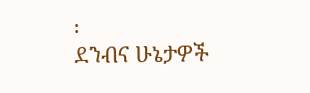፡
ደንብና ሁኔታዎች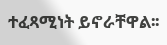ተፈጻሚነት ይኖራቸዋል፡፡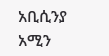አቢሲንያ አሚን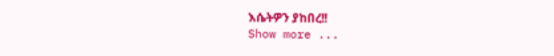እሴትዎን ያከበረ!!
Show more ...